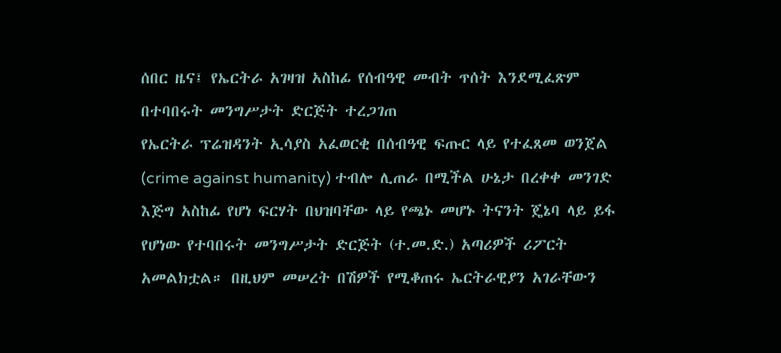ሰበር ዜና፤ የኤርትራ አገዛዝ አስከፊ የሰብዓዊ መብት ጥሰት እንደሚፈጽም በተባበሩት መንግሥታት ድርጅት ተረጋገጠ
የኤርትራ ፕሬዝዳንት ኢሳያስ አፈወርቂ በሰብዓዊ ፍጡር ላይ የተፈጸመ ወንጀል (crime against humanity) ተብሎ ሊጠራ በሚችል ሁኔታ በረቀቀ መንገድ እጅግ አስከፊ የሆነ ፍርሃት በህዝባቸው ላይ የጫኑ መሆኑ ትናንት ጄኔባ ላይ ይፋ የሆነው የተባበሩት መንግሥታት ድርጅት (ተ.መ.ድ.) አጣሪዎች ሪፖርት አመልክቷል። በዚህም መሠረት በሽዎች የሚቆጠሩ ኤርትራዊያን አገራቸውን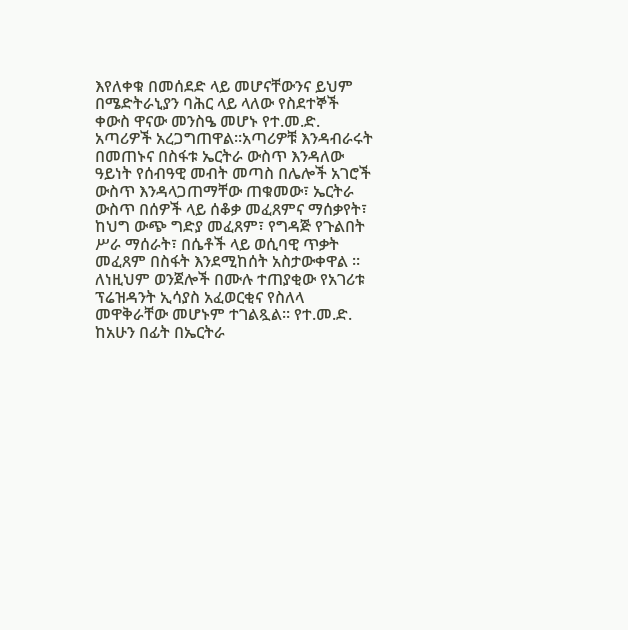እየለቀቁ በመሰደድ ላይ መሆናቸውንና ይህም በሜድትራኒያን ባሕር ላይ ላለው የስደተኞች ቀውስ ዋናው መንስዔ መሆኑ የተ.መ.ድ. አጣሪዎች አረጋግጠዋል።አጣሪዎቹ እንዳብራሩት በመጠኑና በስፋቱ ኤርትራ ውስጥ እንዳለው ዓይነት የሰብዓዊ መብት መጣስ በሌሎች አገሮች ውስጥ እንዳላጋጠማቸው ጠቁመው፣ ኤርትራ ውስጥ በሰዎች ላይ ሰቆቃ መፈጸምና ማሰቃየት፣ ከህግ ውጭ ግድያ መፈጸም፣ የግዳጅ የጉልበት ሥራ ማሰራት፣ በሴቶች ላይ ወሲባዊ ጥቃት መፈጸም በስፋት እንደሚከሰት አስታውቀዋል ። ለነዚህም ወንጀሎች በሙሉ ተጠያቂው የአገሪቱ ፕሬዝዳንት ኢሳያስ አፈወርቂና የስለላ መዋቅራቸው መሆኑም ተገልጿል። የተ.መ.ድ. ከአሁን በፊት በኤርትራ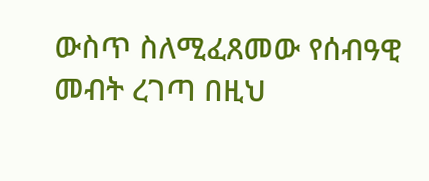ውስጥ ስለሚፈጸመው የሰብዓዊ መብት ረገጣ በዚህ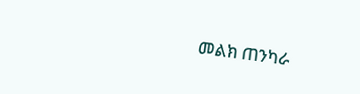መልክ ጠንካራ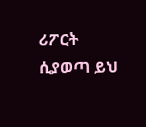ሪፖርት ሲያወጣ ይህ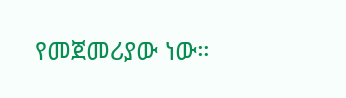የመጀመሪያው ነው።